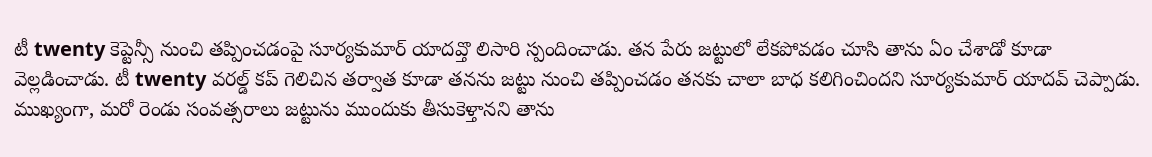టీ twenty కెప్టెన్సీ నుంచి తప్పించడంపై సూర్యకుమార్ యాదవ్తొ లిసారి స్పందించాడు. తన పేరు జట్టులో లేకపోవడం చూసి తాను ఏం చేశాడో కూడా వెల్లడించాడు. టీ twenty వరల్డ్ కప్ గెలిచిన తర్వాత కూడా తనను జట్టు నుంచి తప్పించడం తనకు చాలా బాధ కలిగించిందని సూర్యకుమార్ యాదవ్ చెప్పాడు. ముఖ్యంగా, మరో రెండు సంవత్సరాలు జట్టును ముందుకు తీసుకెళ్తానని తాను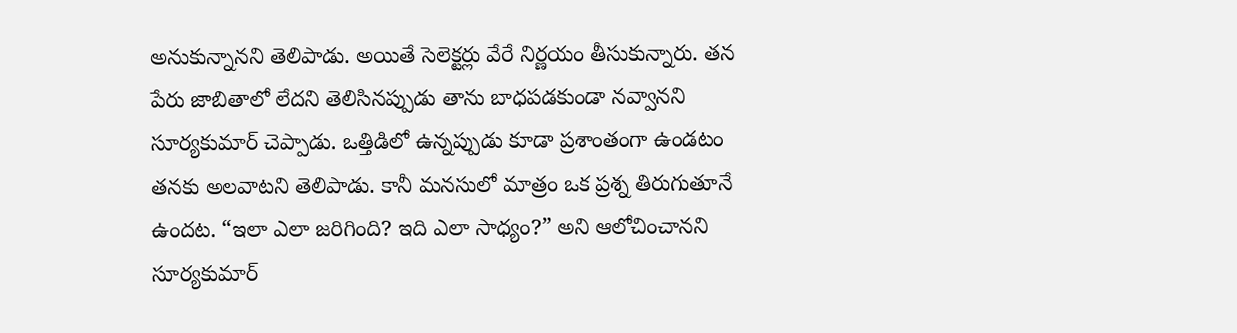అనుకున్నానని తెలిపాడు. అయితే సెలెక్టర్లు వేరే నిర్ణయం తీసుకున్నారు. తన పేరు జాబితాలో లేదని తెలిసినప్పుడు తాను బాధపడకుండా నవ్వానని సూర్యకుమార్ చెప్పాడు. ఒత్తిడిలో ఉన్నప్పుడు కూడా ప్రశాంతంగా ఉండటం తనకు అలవాటని తెలిపాడు. కానీ మనసులో మాత్రం ఒక ప్రశ్న తిరుగుతూనే ఉందట. “ఇలా ఎలా జరిగింది? ఇది ఎలా సాధ్యం?” అని ఆలోచించానని సూర్యకుమార్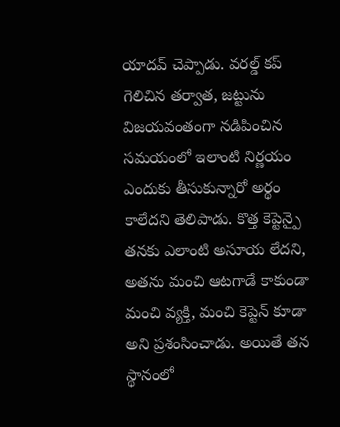యాదవ్ చెప్పాడు. వరల్డ్ కప్ గెలిచిన తర్వాత, జట్టును విజయవంతంగా నడిపించిన సమయంలో ఇలాంటి నిర్ణయం ఎందుకు తీసుకున్నారో అర్థం కాలేదని తెలిపాడు. కొత్త కెప్టెన్పై తనకు ఎలాంటి అసూయ లేదని, అతను మంచి ఆటగాడే కాకుండా మంచి వ్యక్తి, మంచి కెప్టెన్ కూడా అని ప్రశంసించాడు. అయితే తన స్థానంలో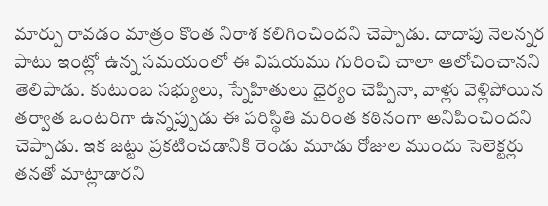మార్పు రావడం మాత్రం కొంత నిరాశ కలిగించిందని చెప్పాడు. దాదాపు నెలన్నర పాటు ఇంట్లో ఉన్న సమయంలో ఈ విషయము గురించి చాలా ఆలోచించానని తెలిపాడు. కుటుంబ సభ్యులు, స్నేహితులు ధైర్యం చెప్పినా, వాళ్లు వెళ్లిపోయిన తర్వాత ఒంటరిగా ఉన్నప్పుడు ఈ పరిస్థితి మరింత కఠినంగా అనిపించిందని చెప్పాడు. ఇక జట్టు ప్రకటించడానికి రెండు మూడు రోజుల ముందు సెలెక్టర్లు తనతో మాట్లాడారని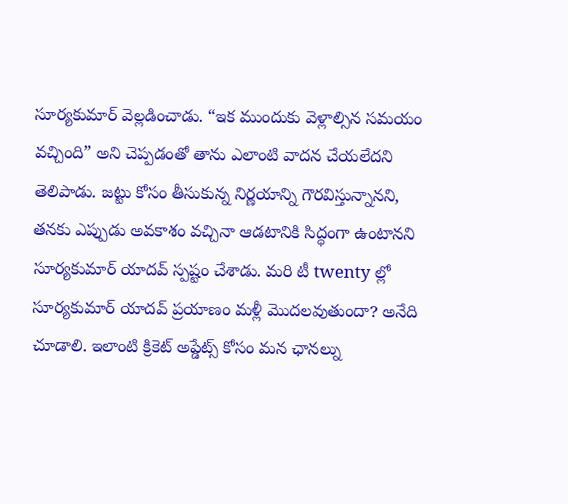సూర్యకుమార్ వెల్లడించాడు. “ఇక ముందుకు వెళ్లాల్సిన సమయం వచ్చింది” అని చెప్పడంతో తాను ఎలాంటి వాదన చేయలేదని తెలిపాడు. జట్టు కోసం తీసుకున్న నిర్ణయాన్ని గౌరవిస్తున్నానని, తనకు ఎప్పుడు అవకాశం వచ్చినా ఆడటానికి సిద్ధంగా ఉంటానని సూర్యకుమార్ యాదవ్ స్పష్టం చేశాడు. మరి టీ twenty ల్లో సూర్యకుమార్ యాదవ్ ప్రయాణం మళ్లీ మొదలవుతుందా? అనేది చూడాలి. ఇలాంటి క్రికెట్ అప్డేట్స్ కోసం మన ఛానల్ను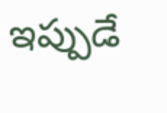ఇప్పుడే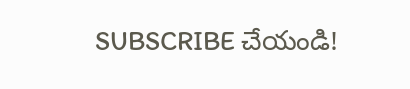SUBSCRIBE చేయండి!